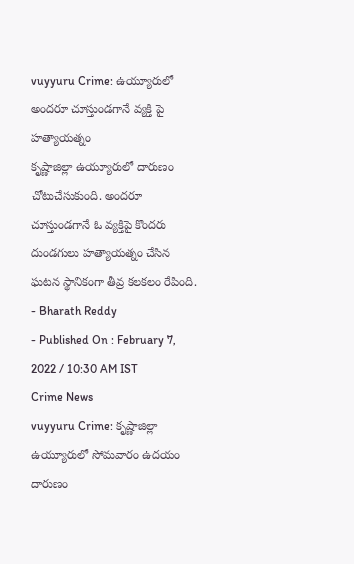vuyyuru Crime: ఉయ్యూరులో అందరూ చూస్తుండగానే వ్యక్తి పై హత్యాయత్నం
కృష్ణాజిల్లా ఉయ్యూరులో దారుణం చోటుచేసుకుంది. అందరూ చూస్తుండగానే ఓ వ్యక్తిపై కొందరు దుండగులు హత్యాయత్నం చేసిన ఘటన స్థానికంగా తీవ్ర కలకలం రేపింది.
- Bharath Reddy
- Published On : February 7, 2022 / 10:30 AM IST
Crime News
vuyyuru Crime: కృష్ణాజిల్లా ఉయ్యూరులో సోమవారం ఉదయం దారుణం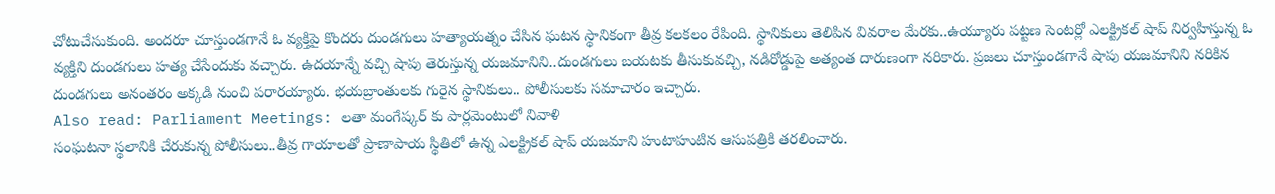చోటుచేసుకుంది. అందరూ చూస్తుండగానే ఓ వ్యక్తిపై కొందరు దుండగులు హత్యాయత్నం చేసిన ఘటన స్థానికంగా తీవ్ర కలకలం రేపింది. స్థానికులు తెలిపిన వివరాల మేరకు..ఉయ్యూరు పట్టణ సెంటర్లో ఎలక్ట్రికల్ షాప్ నిర్వహిస్తున్న ఓ వ్యక్తిని దుండగులు హత్య చేసేందుకు వచ్చారు. ఉదయాన్నే వచ్చి షాపు తెరుస్తున్న యజమానిని..దుండగులు బయటకు తీసుకువచ్చి, నడిరోడ్డుపై అత్యంత దారుణంగా నరికారు. ప్రజలు చూస్తుండగానే షాపు యజమానిని నరికిన దుండగులు అనంతరం అక్కడి నుంచి పరారయ్యారు. భయబ్రాంతులకు గురైన స్థానికులు.. పోలీసులకు సమాచారం ఇచ్చారు.
Also read: Parliament Meetings: లతా మంగేష్కర్ కు పార్లమెంటులో నివాళి
సంఘటనా స్థలానికి చేరుకున్న పోలీసులు..తీవ్ర గాయాలతో ప్రాణాపాయ స్థితిలో ఉన్న ఎలక్ట్రికల్ షాప్ యజమాని హుటాహుటిన ఆసుపత్రికి తరలించారు.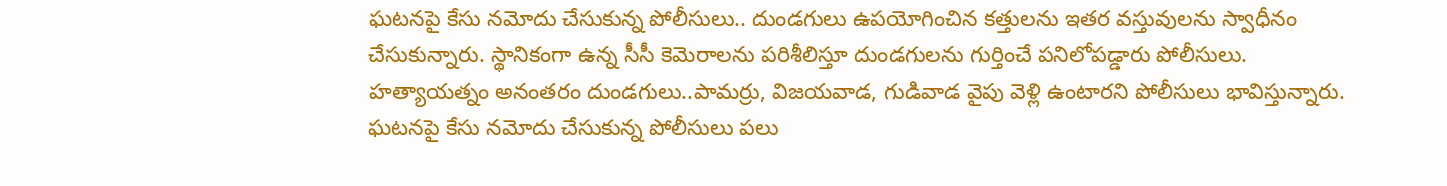ఘటనపై కేసు నమోదు చేసుకున్న పోలీసులు.. దుండగులు ఉపయోగించిన కత్తులను ఇతర వస్తువులను స్వాధీనం చేసుకున్నారు. స్థానికంగా ఉన్న సీసీ కెమెరాలను పరిశీలిస్తూ దుండగులను గుర్తించే పనిలోపడ్డారు పోలీసులు. హత్యాయత్నం అనంతరం దుండగులు..పామర్రు, విజయవాడ, గుడివాడ వైపు వెళ్లి ఉంటారని పోలీసులు భావిస్తున్నారు. ఘటనపై కేసు నమోదు చేసుకున్న పోలీసులు పలు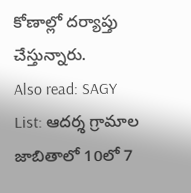కోణాల్లో దర్యాప్తు చేస్తున్నారు.
Also read: SAGY List: ఆదర్శ గ్రామాల జాబితాలో 10లో 7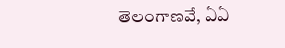తెలంగాణవే, ఏఏ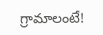గ్రామాలంటే!